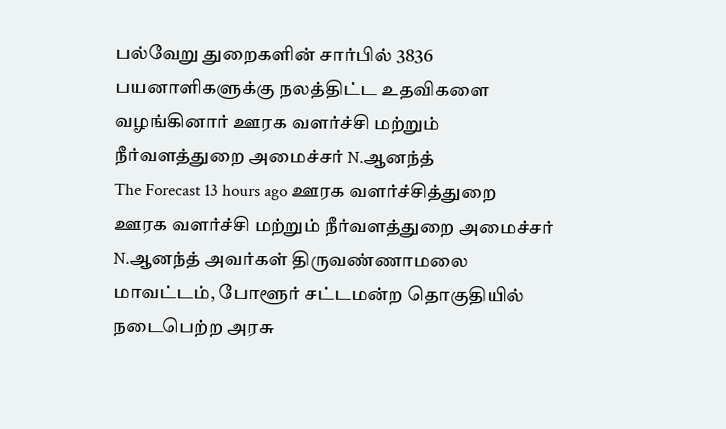பல்வேறு துறைகளின் சார்பில் 3836 பயனாளிகளுக்கு நலத்திட்ட உதவிகளை வழங்கினார் ஊரக வளர்ச்சி மற்றும் நீர்வளத்துறை அமைச்சர் N.ஆனந்த்
The Forecast 13 hours ago ஊரக வளர்ச்சித்துறை
ஊரக வளர்ச்சி மற்றும் நீர்வளத்துறை அமைச்சர் N.ஆனந்த் அவர்கள் திருவண்ணாமலை மாவட்டம், போளூர் சட்டமன்ற தொகுதியில் நடைபெற்ற அரசு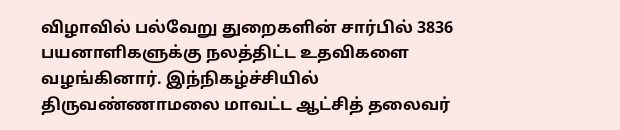விழாவில் பல்வேறு துறைகளின் சார்பில் 3836 பயனாளிகளுக்கு நலத்திட்ட உதவிகளை வழங்கினார். இந்நிகழ்ச்சியில் திருவண்ணாமலை மாவட்ட ஆட்சித் தலைவர்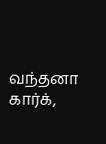வந்தனா கார்க்,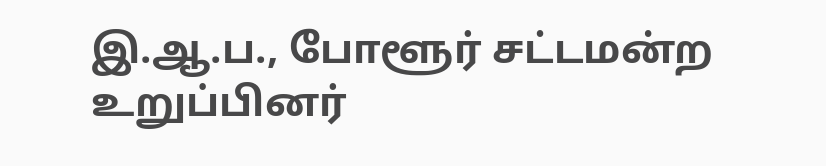இ.ஆ.ப., போளூர் சட்டமன்ற உறுப்பினர்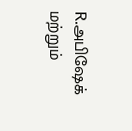R.அபிஷேக் மற்றும்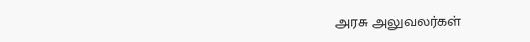அரசு அலுவலர்கள்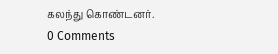கலந்து கொண்டனர்.
0 Comments